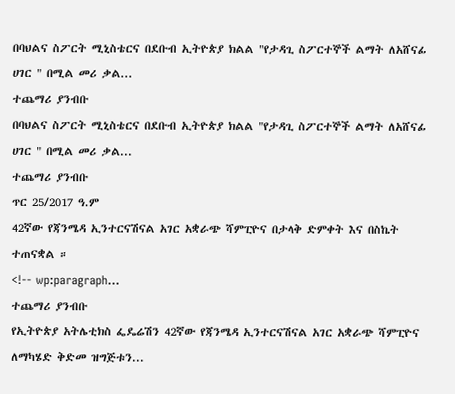በባህልና ስፖርት ሚኒስቴርና በደቡብ ኢትዮጵያ ክልል "የታዳጊ ስፖርተኞች ልማት ለአሸናፊ ሀገር " በሚል መሪ ቃል...
ተጨማሪ ያንብቡ
በባህልና ስፖርት ሚኒስቴርና በደቡብ ኢትዮጵያ ክልል "የታዳጊ ስፖርተኞች ልማት ለአሸናፊ ሀገር " በሚል መሪ ቃል...
ተጨማሪ ያንብቡ
ጥር 25/2017 ዓ.ም
42ኛው የጃንሜዳ ኢንተርናሽናል አገር አቋራጭ ሻምፒዮና በታላቅ ድምቀት እና በስኬት ተጠናቋል ።
<!-- wp:paragraph...
ተጨማሪ ያንብቡ
የኢትዮጵያ አትሌቲክስ ፌዴሬሽን 42ኛው የጃንሜዳ ኢንተርናሽናል አገር አቋራጭ ሻምፒዮና ለማካሄድ ቅድመ ዝግጅቱን...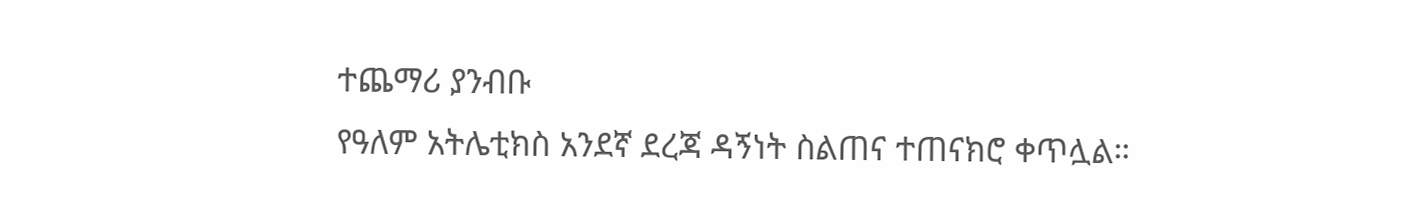ተጨማሪ ያንብቡ
የዓለም አትሌቲክስ አንደኛ ደረጃ ዳኝነት ስልጠና ተጠናክሮ ቀጥሏል።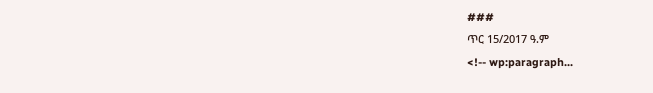###
ጥር 15/2017 ዓ.ም
<!-- wp:paragraph...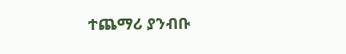ተጨማሪ ያንብቡ